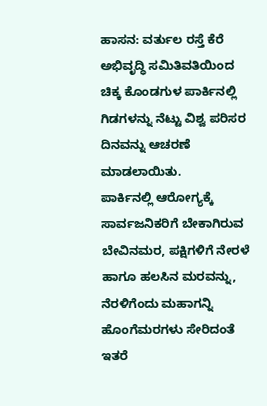ಹಾಸನ: ವರ್ತುಲ ರಸ್ತೆ ಕೆರೆ ಅಭಿವೃದ್ಧಿ ಸಮಿತಿವತಿಯಿಂದ ಚಿಕ್ಕ ಕೊಂಡಗುಳ ಪಾರ್ಕಿನಲ್ಲಿ ಗಿಡಗಳನ್ನು ನೆಟ್ಟು ವಿಶ್ವ ಪರಿಸರ ದಿನವನ್ನು ಆಚರಣೆ ಮಾಡಲಾಯಿತು.
ಪಾರ್ಕಿನಲ್ಲಿ ಆರೋಗ್ಯಕ್ಕೆ ಸಾರ್ವಜನಿಕರಿಗೆ ಬೇಕಾಗಿರುವ ಬೇವಿನಮರ, ಪಕ್ಷಿಗಳಿಗೆ ನೇರಳೆ ಹಾಗೂ ಹಲಸಿನ ಮರವನ್ನು, ನೆರಳಿಗೆಂದು ಮಹಾಗನ್ನಿ ಹೊಂಗೆಮರಗಳು ಸೇರಿದಂತೆ ಇತರೆ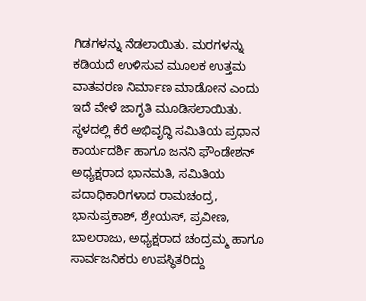ಗಿಡಗಳನ್ನು ನೆಡಲಾಯಿತು. ಮರಗಳನ್ನು ಕಡಿಯದೆ ಉಳಿಸುವ ಮೂಲಕ ಉತ್ತಮ ವಾತವರಣ ನಿರ್ಮಾಣ ಮಾಡೋನ ಎಂದು ಇದೆ ವೇಳೆ ಜಾಗೃತಿ ಮೂಡಿಸಲಾಯಿತು.
ಸ್ಥಳದಲ್ಲಿ ಕೆರೆ ಅಭಿವೃದ್ಧಿ ಸಮಿತಿಯ ಪ್ರಧಾನ ಕಾರ್ಯದರ್ಶಿ ಹಾಗೂ ಜನನಿ ಫೌಂಡೇಶನ್ ಅಧ್ಯಕ್ಷರಾದ ಭಾನಮತಿ, ಸಮಿತಿಯ ಪದಾಧಿಕಾರಿಗಳಾದ ರಾಮಚಂದ್ರ, ಭಾನುಪ್ರಕಾಶ್, ಶ್ರೇಯಸ್, ಪ್ರವೀಣ, ಬಾಲರಾಜು, ಅಧ್ಯಕ್ಷರಾದ ಚಂದ್ರಮ್ಮ ಹಾಗೂ ಸಾರ್ವಜನಿಕರು ಉಪಸ್ಥಿತರಿದ್ದು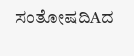ಸಂತೋಷದಿAದ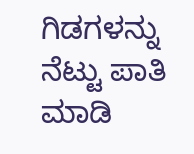ಗಿಡಗಳನ್ನು ನೆಟ್ಟು ಪಾತಿ ಮಾಡಿ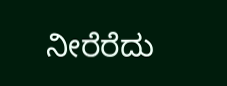ನೀರೆರೆದು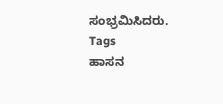ಸಂಭ್ರಮಿಸಿದರು.
Tags
ಹಾಸನ